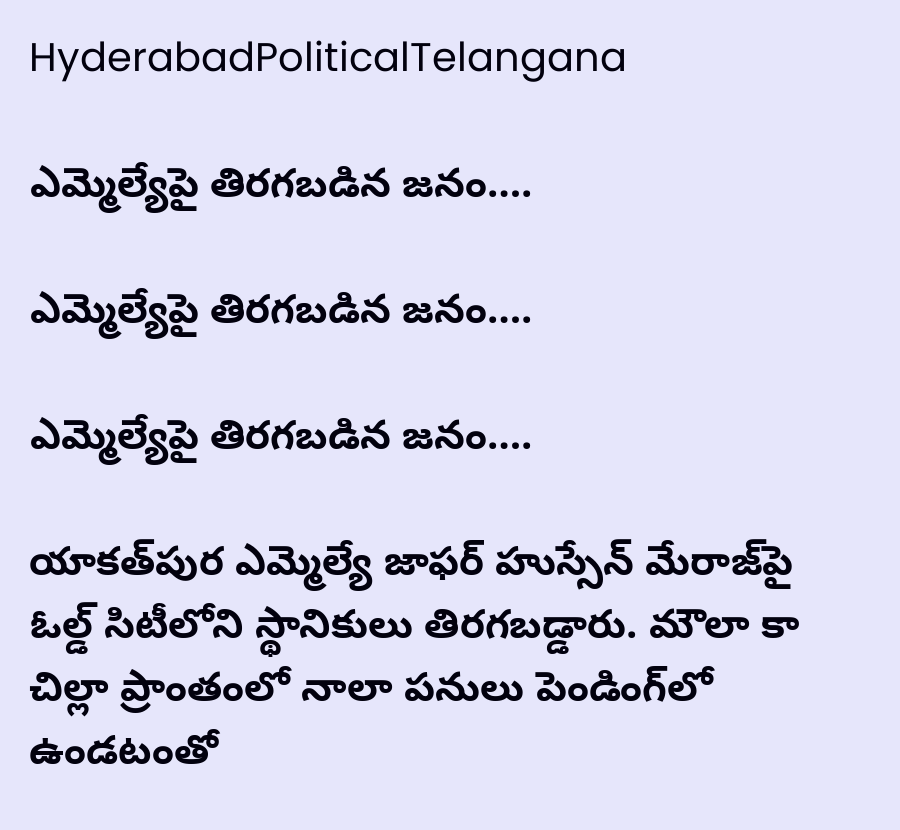HyderabadPoliticalTelangana

ఎమ్మెల్యేపై తిరగబడిన జనం….

ఎమ్మెల్యేపై తిరగబడిన జనం….

ఎమ్మెల్యేపై తిరగబడిన జనం….

యాకత్‌పుర ఎమ్మెల్యే జాఫర్ హుస్సేన్‌ మేరాజ్‌పై ఓల్డ్ సిటీలోని స్థానికులు తిరగబడ్డారు. మౌలా కా చిల్లా ప్రాంతంలో నాలా పనులు పెండింగ్‌లో ఉండటంతో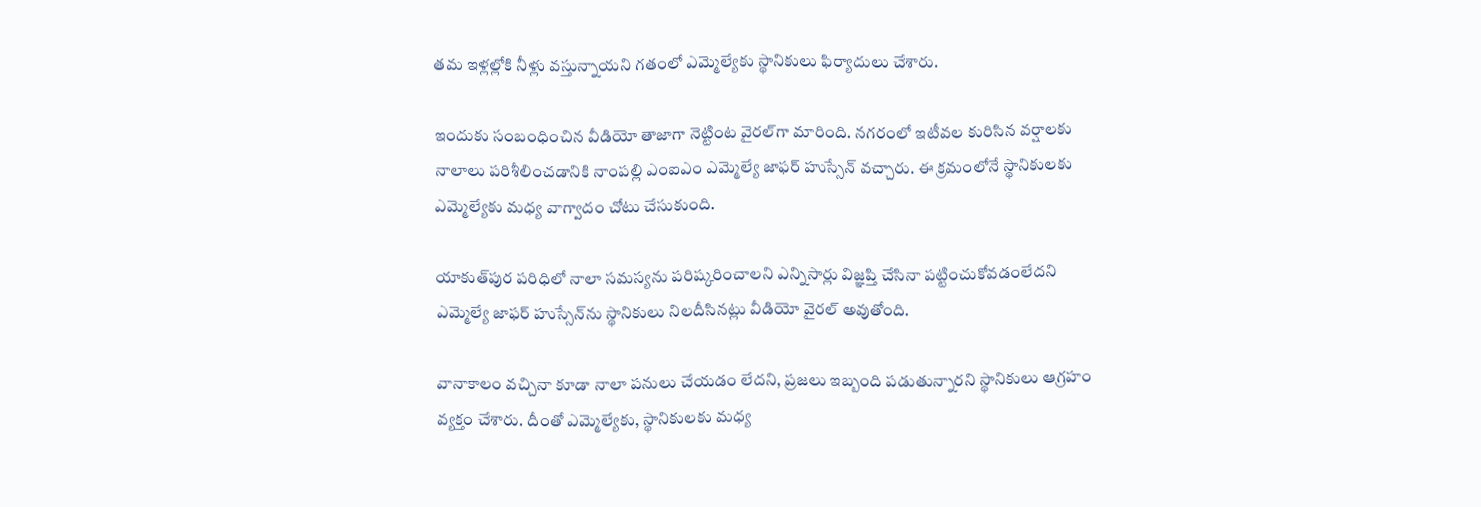తమ ఇళ్లల్లోకి నీళ్లు వస్తున్నాయని గతంలో ఎమ్మెల్యేకు స్థానికులు ఫిర్యాదులు చేశారు.

ఇందుకు సంబంధించిన వీడియో తాజాగా నెట్టింట వైరల్‌గా మారింది. నగరంలో ఇటీవల కురిసిన వర్షాలకు నాలాలు పరిశీలించడానికి నాంపల్లి ఎంఐఎం ఎమ్మెల్యే జాఫర్ హుస్సేన్‌ వచ్చారు. ఈ క్రమంలోనే స్థానికులకు ఎమ్మెల్యేకు మధ్య వాగ్వాదం చోటు చేసుకుంది.

యాకుత్‌పుర పరిధిలో నాలా సమస్యను పరిష్కరించాలని ఎన్నిసార్లు విజ్ఞప్తి చేసినా పట్టించుకోవడంలేదని ఎమ్మెల్యే జాఫర్ హుస్సేన్‌ను స్థానికులు నిలదీసినట్లు వీడియో వైరల్ అవుతోంది.

వానాకాలం వచ్చినా కూడా నాలా పనులు చేయడం లేదని, ప్రజలు ఇబ్బంది పడుతున్నారని స్థానికులు ఆగ్రహం వ్యక్తం చేశారు. దీంతో ఎమ్మెల్యేకు, స్థానికులకు మధ్య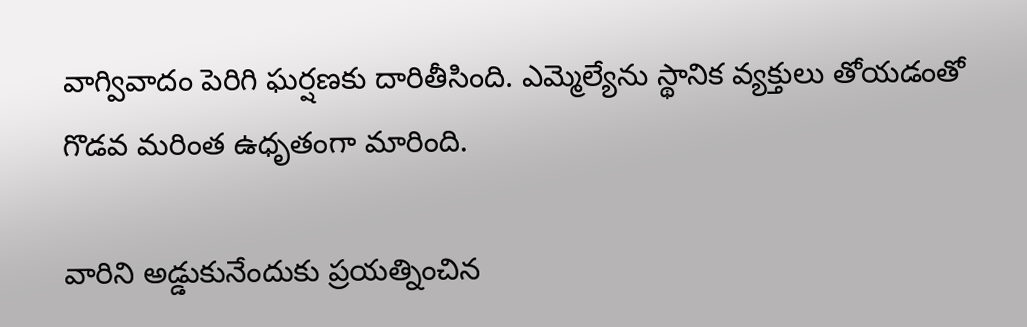వాగ్వివాదం పెరిగి ఘర్షణకు దారితీసింది. ఎమ్మెల్యేను స్థానిక వ్యక్తులు తోయడంతో గొడవ మరింత ఉధృతంగా మారింది.

వారిని అడ్డుకునేందుకు ప్రయత్నించిన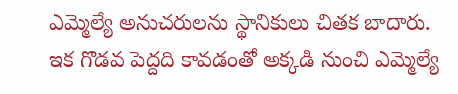ఎమ్మెల్యే అనుచరులను స్థానికులు చితక బాదారు. ఇక గొడవ పెద్దది కావడంతో అక్కడి నుంచి ఎమ్మెల్యే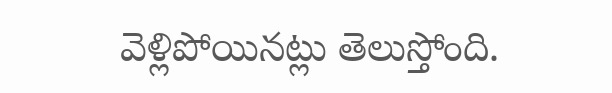వెళ్లిపోయినట్లు తెలుస్తోంది.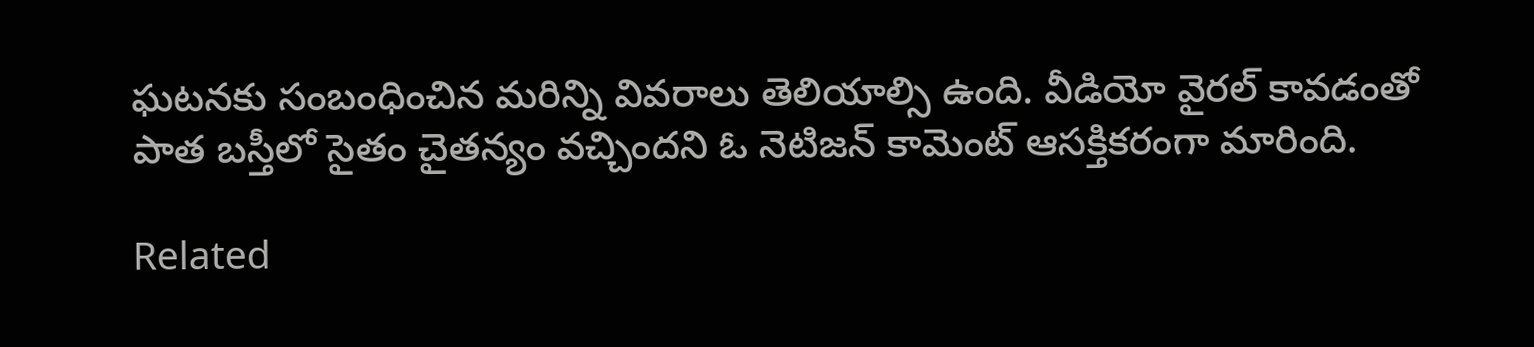ఘటనకు సంబంధించిన మరిన్ని వివరాలు తెలియాల్సి ఉంది. వీడియో వైరల్ కావడంతో పాత బస్తీలో సైతం చైతన్యం వచ్చిందని ఓ నెటిజన్ కామెంట్ ఆసక్తికరంగా మారింది.

Related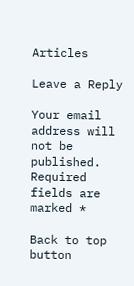Articles

Leave a Reply

Your email address will not be published. Required fields are marked *

Back to top button